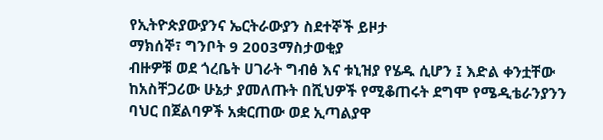የኢትዮጵያውያንና ኤርትራውያን ስደተኞች ይዞታ
ማክሰኞ፣ ግንቦት 9 2003ማስታወቂያ
ብዙዎቹ ወደ ጎረቤት ሀገራት ግብፅ እና ቱኒዝያ የሄዱ ሲሆን ፤ እድል ቀንቷቸው ከአስቸጋሪው ሁኔታ ያመለጡት በሺህዎች የሚቆጠሩት ደግሞ የሜዲቴራንያንን ባህር በጀልባዎች አቋርጠው ወደ ኢጣልያዋ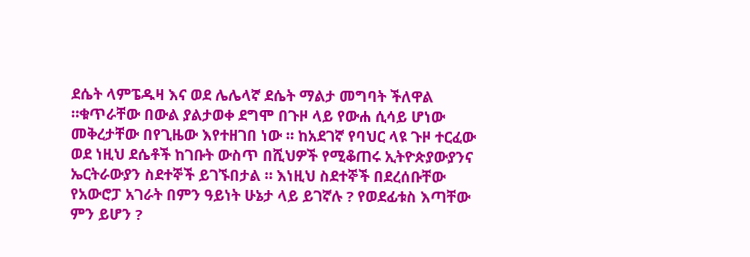ደሴት ላምፔዱዛ እና ወደ ሌሌላኛ ደሴት ማልታ መግባት ችለዋል ።ቁጥራቸው በውል ያልታወቀ ደግሞ በጉዞ ላይ የውሐ ሲሳይ ሆነው መቅረታቸው በየጊዜው እየተዘገበ ነው ። ከአደገኛ የባህር ላዩ ጉዞ ተርፈው ወደ ነዚህ ደሴቶች ከገቡት ውስጥ በሺህዎች የሚቆጠሩ ኢትዮጵያውያንና ኤርትራውያን ስደተኞች ይገኙበታል ። እነዚህ ስደተኞች በደረሰቡቸው የአውሮፓ አገራት በምን ዓይነት ሁኔታ ላይ ይገኛሉ ? የወደፊቱስ እጣቸው ምን ይሆን ?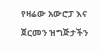የዛሬው አውሮፓ እና ጀርመን ዝግጅታችን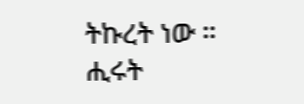ትኩረት ነው ።
ሒሩት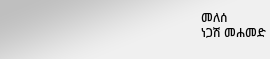መለሰ
ነጋሽ መሐመድ